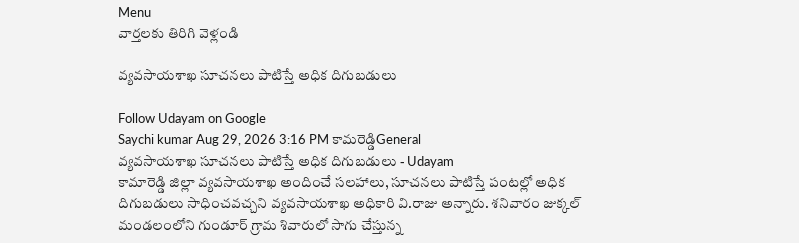Menu
వార్తలకు తిరిగి వెళ్లండి

వ్యవసాయశాఖ సూచనలు పాటిస్తే అధిక దిగుబడులు

Follow Udayam on Google
Saychi kumar Aug 29, 2026 3:16 PM కామరెడ్డిGeneral
వ్యవసాయశాఖ సూచనలు పాటిస్తే అధిక దిగుబడులు - Udayam
కామారెడ్డి జిల్లా వ్యవసాయశాఖ అందించే సలహాలు, సూచనలు పాటిస్తే పంటల్లో అధిక దిగుబడులు సాధించవచ్చని వ్యవసాయశాఖ అధికారి వి.రాజు అన్నారు. శనివారం జుక్కల్ మండలంలోని గుండూర్ గ్రామ శివారులో సాగు చేస్తున్న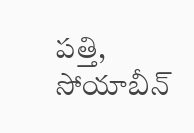పత్తి, సోయాబీన్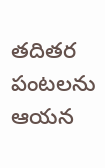తదితర పంటలను ఆయన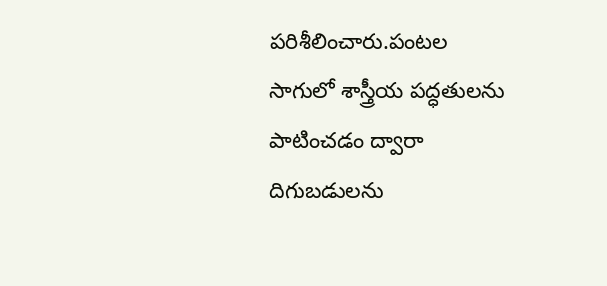పరిశీలించారు.పంటల సాగులో శాస్త్రీయ పద్ధతులను పాటించడం ద్వారా దిగుబడులను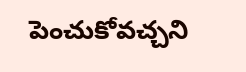పెంచుకోవచ్చని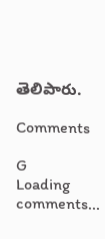తెలిపారు.

Comments

G
Loading comments...